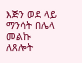እጅን ወደ ላይ ማንሳት በሌላ መልኩ ለጸሎት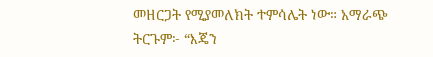መዘርጋት የሚያመለክት ተምሳሌት ነው። አማራጭ ትርጉም፦ “እጄን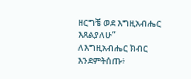ዘርግቼ ወደ እግዚአብሔር እጸልያለሁ”
ለእግዚአብሔር ክብር እንደምትሰጡ፥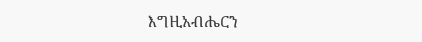እግዚአብሔርን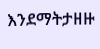እንደማትታዘዙ